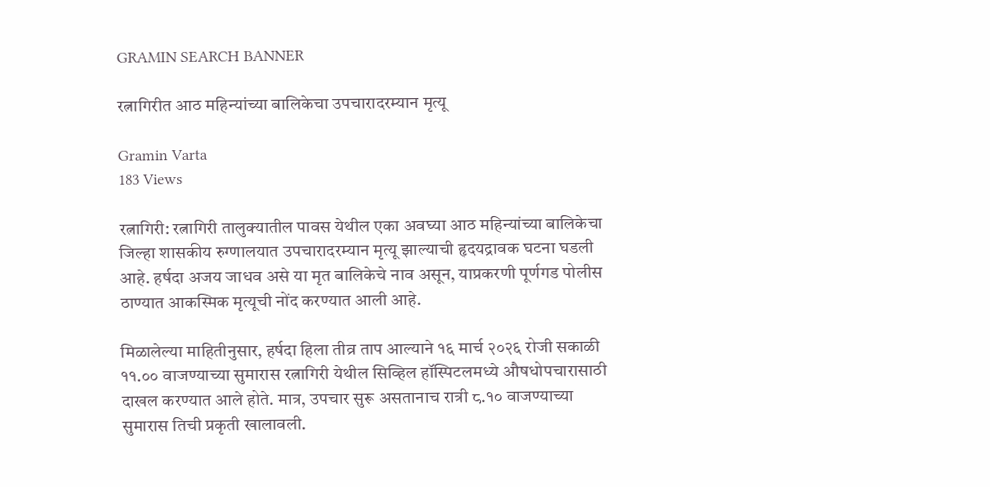GRAMIN SEARCH BANNER

रत्नागिरीत आठ महिन्यांच्या बालिकेचा उपचारादरम्यान मृत्यू

Gramin Varta
183 Views

रत्नागिरी: रत्नागिरी तालुक्यातील पावस येथील एका अवघ्या आठ महिन्यांच्या बालिकेचा जिल्हा शासकीय रुग्णालयात उपचारादरम्यान मृत्यू झाल्याची हृदयद्रावक घटना घडली आहे. हर्षदा अजय जाधव असे या मृत बालिकेचे नाव असून, याप्रकरणी पूर्णगड पोलीस ठाण्यात आकस्मिक मृत्यूची नोंद करण्यात आली आहे.

मिळालेल्या माहितीनुसार, हर्षदा हिला तीव्र ताप आल्याने १६ मार्च २०२६ रोजी सकाळी ११.०० वाजण्याच्या सुमारास रत्नागिरी येथील सिव्हिल हॉस्पिटलमध्ये औषधोपचारासाठी दाखल करण्यात आले होते. मात्र, उपचार सुरू असतानाच रात्री ८.१० वाजण्याच्या सुमारास तिची प्रकृती खालावली.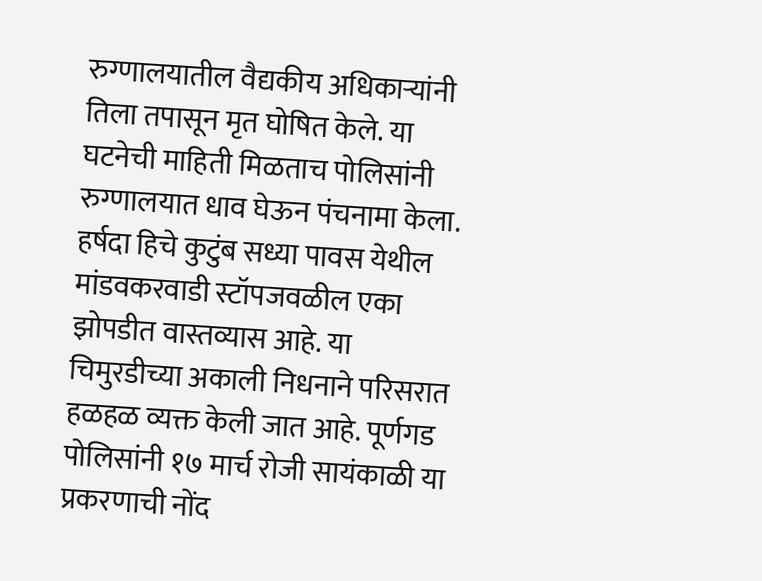रुग्णालयातील वैद्यकीय अधिकाऱ्यांनी तिला तपासून मृत घोषित केले. या घटनेची माहिती मिळताच पोलिसांनी रुग्णालयात धाव घेऊन पंचनामा केला. हर्षदा हिचे कुटुंब सध्या पावस येथील मांडवकरवाडी स्टॉपजवळील एका झोपडीत वास्तव्यास आहे. या चिमुरडीच्या अकाली निधनाने परिसरात हळहळ व्यक्त केली जात आहे. पूर्णगड पोलिसांनी १७ मार्च रोजी सायंकाळी या प्रकरणाची नोंद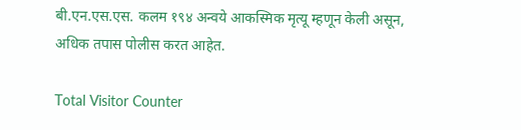बी.एन.एस.एस. कलम १९४ अन्वये आकस्मिक मृत्यू म्हणून केली असून, अधिक तपास पोलीस करत आहेत.

Total Visitor Counter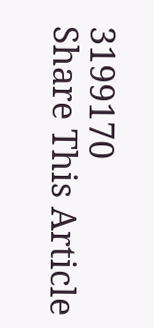3199170
Share This Article